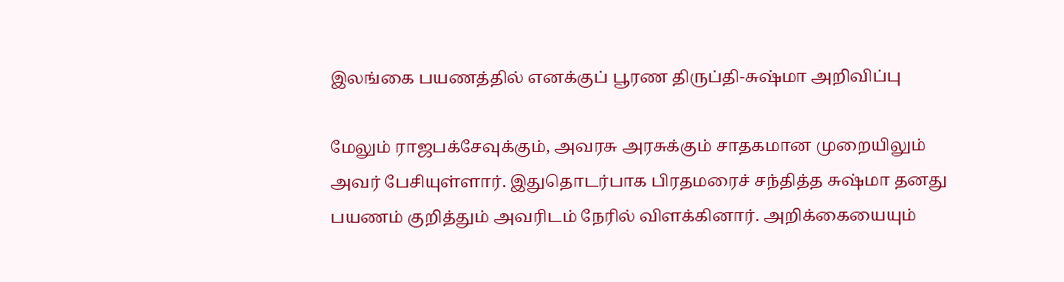இலங்கை பயணத்தில் எனக்குப் பூரண திருப்தி-சுஷ்மா அறிவிப்பு

மேலும் ராஜபக்சேவுக்கும், அவரசு அரசுக்கும் சாதகமான முறையிலும் அவர் பேசியுள்ளார். இதுதொடர்பாக பிரதமரைச் சந்தித்த சுஷ்மா தனது பயணம் குறித்தும் அவரிடம் நேரில் விளக்கினார். அறிக்கையையும்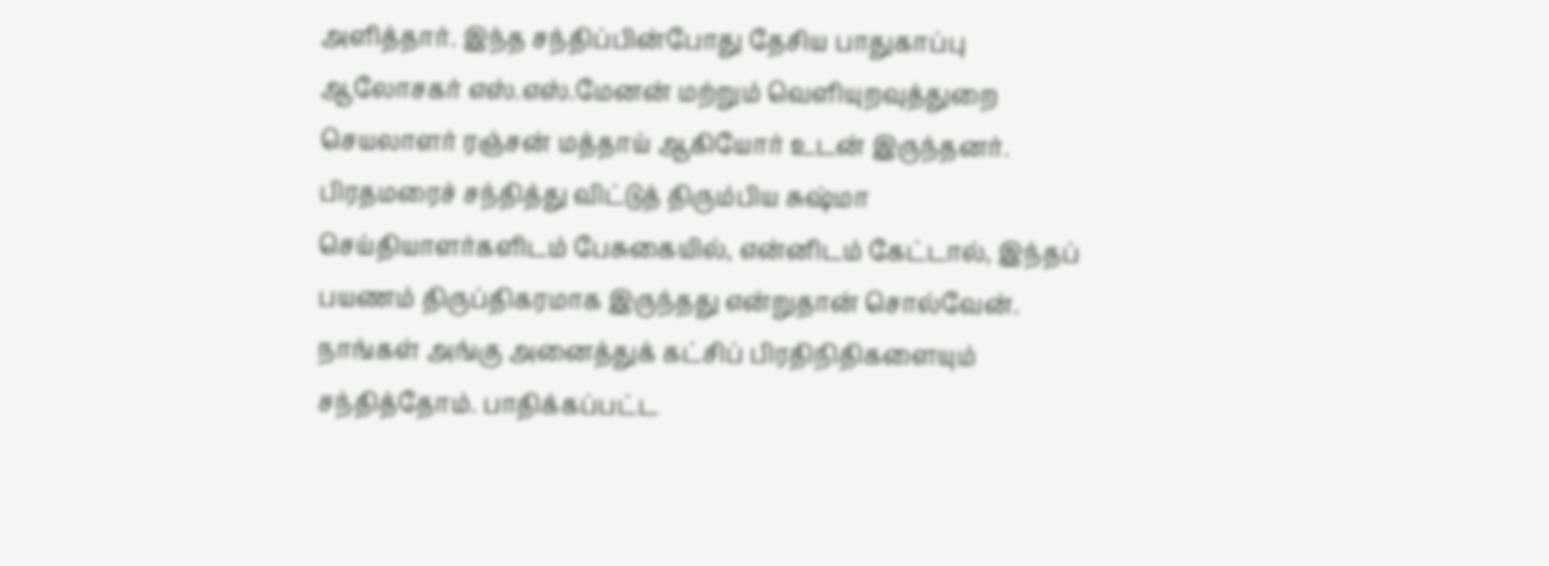அளித்தார். இந்த சந்திப்பின்போது தேசிய பாதுகாப்பு ஆலோசகர் எஸ்.எஸ்.மேனன் மற்றும் வெளியுறவுத்துறை செயலாளர் ரஞ்சன் மத்தாய் ஆகியோர் உடன் இருந்தனர்.
பிரதமரைச் சந்தித்து விட்டுத் திரும்பிய சுஷ்மா செய்தியாளர்களிடம் பேசுகையில், என்னிடம் கேட்டால், இந்தப் பயணம் திருப்திகரமாக இருந்தது என்றுதான் சொல்வேன். நாங்கள் அங்கு அனைத்துக் கட்சிப் பிரதிநிதிகளையும் சந்தித்தோம். பாதிக்கப்பட்ட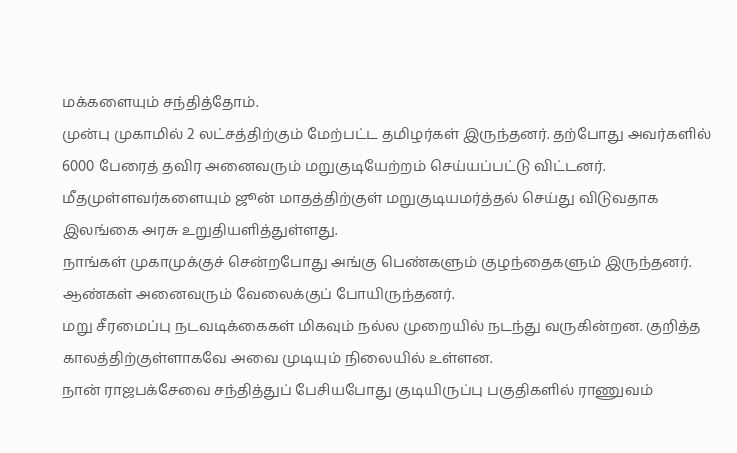மக்களையும் சந்தித்தோம்.
முன்பு முகாமில் 2 லட்சத்திற்கும் மேற்பட்ட தமிழர்கள் இருந்தனர். தற்போது அவர்களில் 6000 பேரைத் தவிர அனைவரும் மறுகுடியேற்றம் செய்யப்பட்டு விட்டனர். மீதமுள்ளவர்களையும் ஜூன் மாதத்திற்குள் மறுகுடியமர்த்தல் செய்து விடுவதாக இலங்கை அரசு உறுதியளித்துள்ளது.
நாங்கள் முகாமுக்குச் சென்றபோது அங்கு பெண்களும் குழந்தைகளும் இருந்தனர். ஆண்கள் அனைவரும் வேலைக்குப் போயிருந்தனர்.
மறு சீரமைப்பு நடவடிக்கைகள் மிகவும் நல்ல முறையில் நடந்து வருகின்றன. குறித்த காலத்திற்குள்ளாகவே அவை முடியும் நிலையில் உள்ளன.
நான் ராஜபக்சேவை சந்தித்துப் பேசியபோது குடியிருப்பு பகுதிகளில் ராணுவம்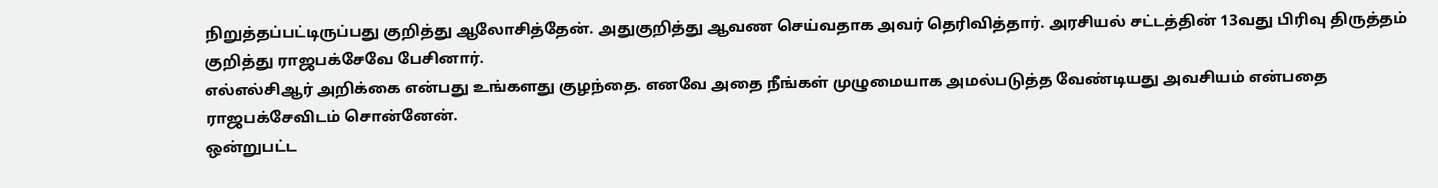நிறுத்தப்பட்டிருப்பது குறித்து ஆலோசித்தேன். அதுகுறித்து ஆவண செய்வதாக அவர் தெரிவித்தார். அரசியல் சட்டத்தின் 13வது பிரிவு திருத்தம் குறித்து ராஜபக்சேவே பேசினார்.
எல்எல்சிஆர் அறிக்கை என்பது உங்களது குழந்தை. எனவே அதை நீங்கள் முழுமையாக அமல்படுத்த வேண்டியது அவசியம் என்பதை ராஜபக்சேவிடம் சொன்னேன்.
ஒன்றுபட்ட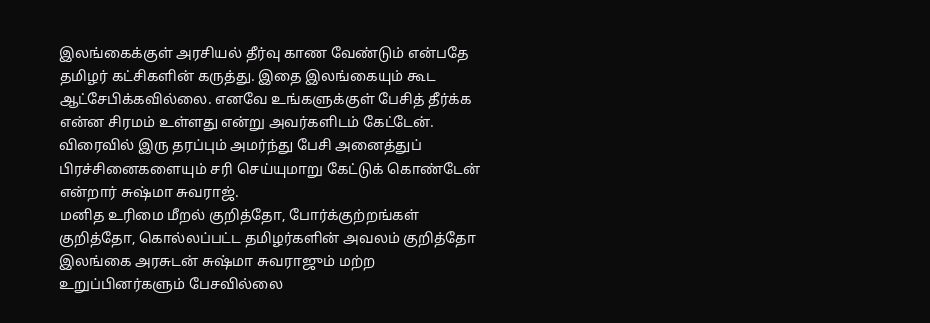இலங்கைக்குள் அரசியல் தீர்வு காண வேண்டும் என்பதே தமிழர் கட்சிகளின் கருத்து. இதை இலங்கையும் கூட ஆட்சேபிக்கவில்லை. எனவே உங்களுக்குள் பேசித் தீர்க்க என்ன சிரமம் உள்ளது என்று அவர்களிடம் கேட்டேன். விரைவில் இரு தரப்பும் அமர்ந்து பேசி அனைத்துப் பிரச்சினைகளையும் சரி செய்யுமாறு கேட்டுக் கொண்டேன் என்றார் சுஷ்மா சுவராஜ்.
மனித உரிமை மீறல் குறித்தோ, போர்க்குற்றங்கள் குறித்தோ, கொல்லப்பட்ட தமிழர்களின் அவலம் குறித்தோ இலங்கை அரசுடன் சுஷ்மா சுவராஜும் மற்ற உறுப்பினர்களும் பேசவில்லை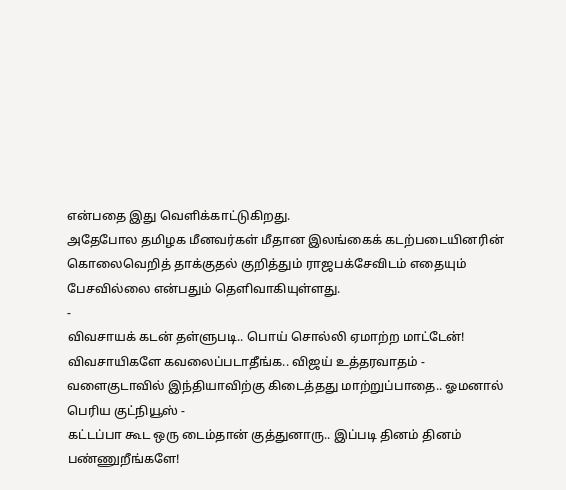என்பதை இது வெளிக்காட்டுகிறது.
அதேபோல தமிழக மீனவர்கள் மீதான இலங்கைக் கடற்படையினரின் கொலைவெறித் தாக்குதல் குறித்தும் ராஜபக்சேவிடம் எதையும் பேசவில்லை என்பதும் தெளிவாகியுள்ளது.
-
விவசாயக் கடன் தள்ளுபடி.. பொய் சொல்லி ஏமாற்ற மாட்டேன்! விவசாயிகளே கவலைப்படாதீங்க.. விஜய் உத்தரவாதம் -
வளைகுடாவில் இந்தியாவிற்கு கிடைத்தது மாற்றுப்பாதை.. ஓமனால் பெரிய குட்நியூஸ் -
கட்டப்பா கூட ஒரு டைம்தான் குத்துனாரு.. இப்படி தினம் தினம் பண்ணுறீங்களே!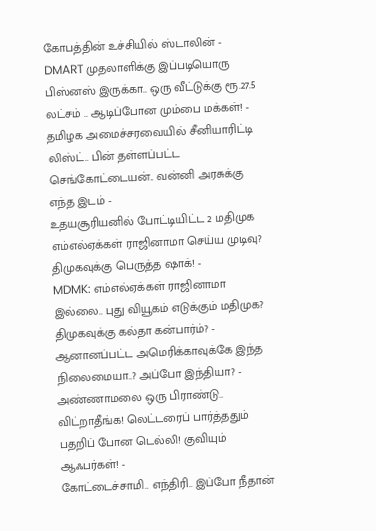கோபத்தின் உச்சியில் ஸ்டாலின் -
DMART முதலாளிக்கு இப்படியொரு பிஸ்னஸ் இருக்கா.. ஒரு வீட்டுக்கு ரூ.27.5 லட்சம் .. ஆடிப்போன மும்பை மக்கள்! -
தமிழக அமைச்சரவையில் சீனியாரிட்டி லிஸ்ட்.. பின் தள்ளப்பட்ட செங்கோட்டையன்.. வன்னி அரசுக்கு எந்த இடம் -
உதயசூரியனில் போட்டியிட்ட 2 மதிமுக எம்எல்ஏக்கள் ராஜினாமா செய்ய முடிவு? திமுகவுக்கு பெருத்த ஷாக்! -
MDMK: எம்எல்ஏக்கள் ராஜினாமா இல்லை.. புது வியூகம் எடுக்கும் மதிமுக? திமுகவுக்கு கல்தா கன்பார்ம்? -
ஆனானப்பட்ட அமெரிக்காவுக்கே இந்த நிலைமையா..? அப்போ இந்தியா? -
அண்ணாமலை ஒரு பிராண்டு.. விட்றாதீங்க! லெட்டரைப் பார்த்ததும் பதறிப் போன டெல்லி! குவியும் ஆஃபர்கள்! -
கோட்டைச்சாமி.. எந்திரி.. இப்போ நீதான்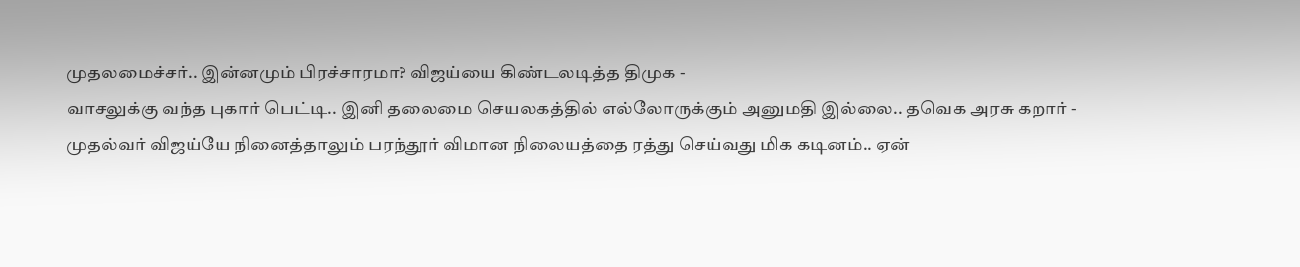முதலமைச்சர்.. இன்னமும் பிரச்சாரமா? விஜய்யை கிண்டலடித்த திமுக -
வாசலுக்கு வந்த புகார் பெட்டி.. இனி தலைமை செயலகத்தில் எல்லோருக்கும் அனுமதி இல்லை.. தவெக அரசு கறார் -
முதல்வர் விஜய்யே நினைத்தாலும் பரந்தூர் விமான நிலையத்தை ரத்து செய்வது மிக கடினம்.. ஏன்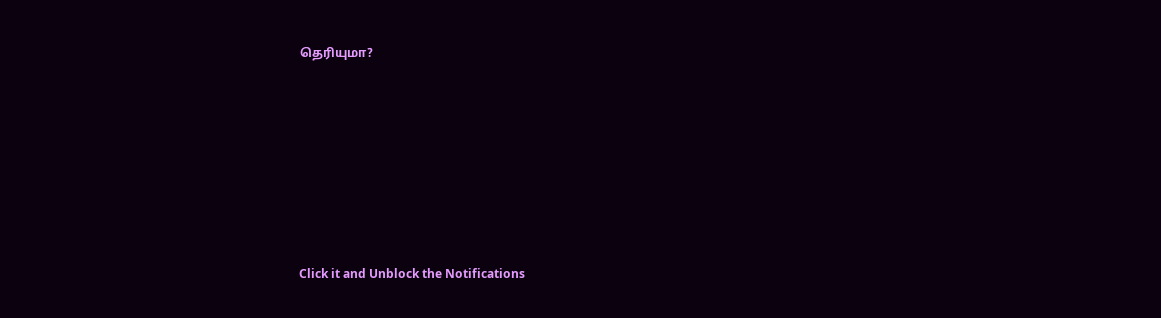தெரியுமா?












Click it and Unblock the Notifications